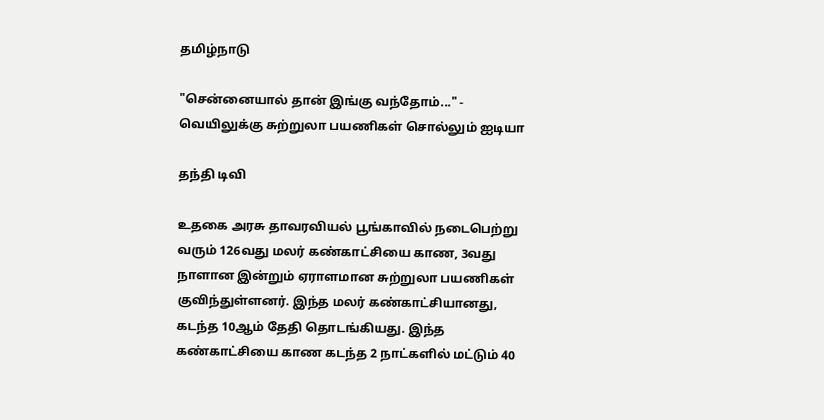தமிழ்நாடு

"சென்னையால் தான் இங்கு வந்தோம்..." - வெயிலுக்கு சுற்றுலா பயணிகள் சொல்லும் ஐடியா

தந்தி டிவி

உதகை அரசு தாவரவியல் பூங்காவில் நடைபெற்று வரும் 126வது மலர் கண்காட்சியை காண, 3வது நாளான இன்றும் ஏராளமான சுற்றுலா பயணிகள் குவிந்துள்ளனர். இந்த மலர் கண்காட்சியானது, கடந்த 10ஆம் தேதி தொடங்கியது. இந்த கண்காட்சியை காண கடந்த 2 நாட்களில் மட்டும் 40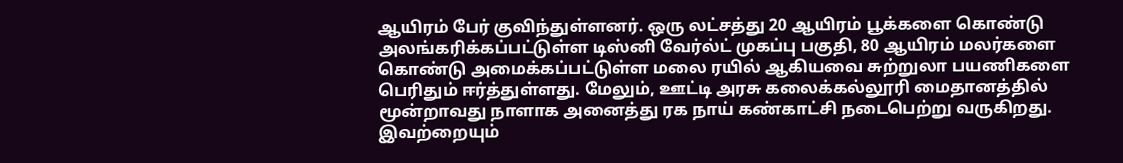ஆயிரம் பேர் குவிந்துள்ளனர். ஒரு லட்சத்து 20 ஆயிரம் பூக்களை கொண்டு அலங்கரிக்கப்பட்டுள்ள டிஸ்னி வேர்ல்ட் முகப்பு பகுதி, 80 ஆயிரம் மலர்களை கொண்டு அமைக்கப்பட்டுள்ள மலை ரயில் ஆகியவை சுற்றுலா பயணிகளை பெரிதும் ஈர்த்துள்ளது. மேலும், ஊட்டி அரசு கலைக்கல்லூரி மைதானத்தில் மூன்றாவது நாளாக அனைத்து ரக நாய் கண்காட்சி நடைபெற்று வருகிறது. இவற்றையும்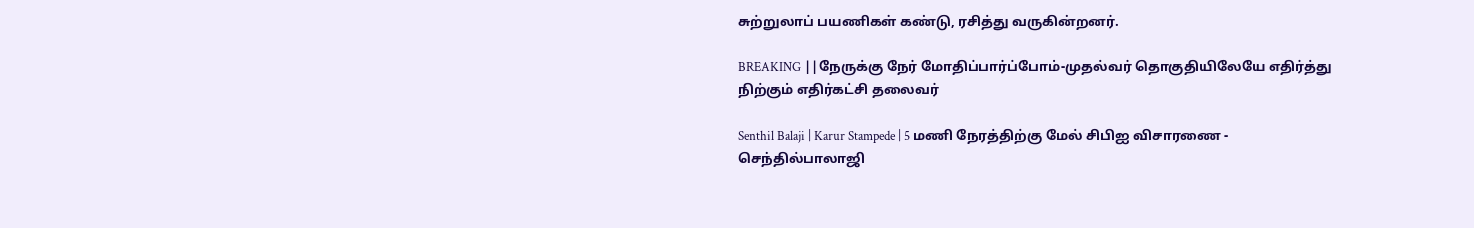சுற்றுலாப் பயணிகள் கண்டு, ரசித்து வருகின்றனர்.

BREAKING ||நேருக்கு நேர் மோதிப்பார்ப்போம்-முதல்வர் தொகுதியிலேயே எதிர்த்து நிற்கும் எதிர்கட்சி தலைவர்

Senthil Balaji | Karur Stampede | 5 மணி நேரத்திற்கு மேல் சிபிஐ விசாரணை - செந்தில்பாலாஜி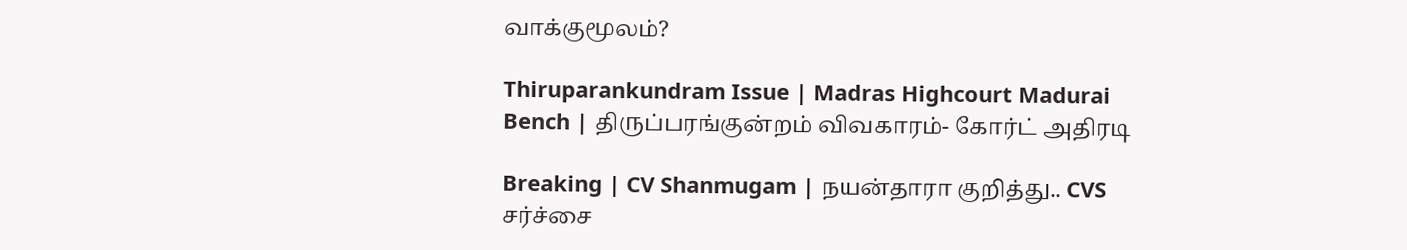வாக்குமூலம்?

Thiruparankundram Issue | Madras Highcourt Madurai Bench | திருப்பரங்குன்றம் விவகாரம்- கோர்ட் அதிரடி

Breaking | CV Shanmugam | நயன்தாரா குறித்து.. CVS சர்ச்சை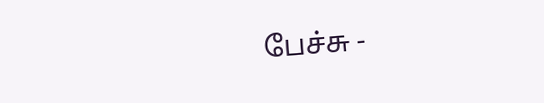பேச்சு -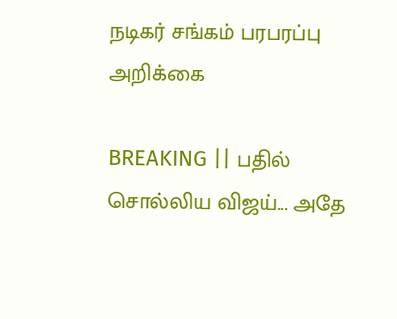நடிகர் சங்கம் பரபரப்பு அறிக்கை

BREAKING || பதில் சொல்லிய விஜய்... அதே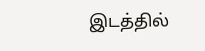இடத்தில்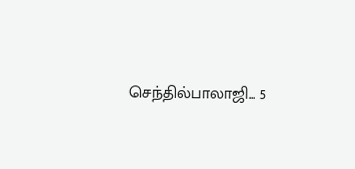செந்தில்பாலாஜி... 5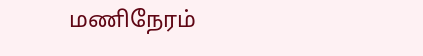மணிநேரம்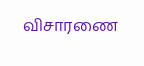விசாரணை